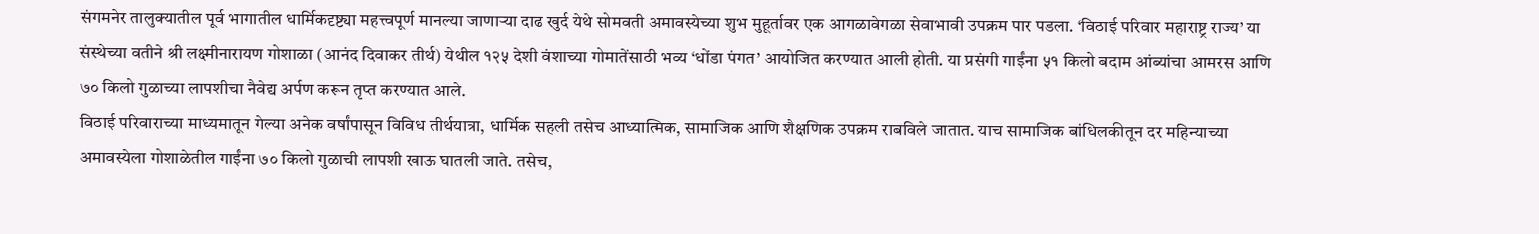संगमनेर तालुक्यातील पूर्व भागातील धार्मिकदृष्ट्या महत्त्वपूर्ण मानल्या जाणाऱ्या दाढ खुर्द येथे सोमवती अमावस्येच्या शुभ मुहूर्तावर एक आगळावेगळा सेवाभावी उपक्रम पार पडला. ‘विठाई परिवार महाराष्ट्र राज्य’ या संस्थेच्या वतीने श्री लक्ष्मीनारायण गोशाळा (आनंद दिवाकर तीर्थ) येथील १२५ देशी वंशाच्या गोमातेंसाठी भव्य ‘धोंडा पंगत’ आयोजित करण्यात आली होती. या प्रसंगी गाईंना ५१ किलो बदाम आंब्यांचा आमरस आणि ७० किलो गुळाच्या लापशीचा नैवेद्य अर्पण करून तृप्त करण्यात आले.
विठाई परिवाराच्या माध्यमातून गेल्या अनेक वर्षांपासून विविध तीर्थयात्रा, धार्मिक सहली तसेच आध्यात्मिक, सामाजिक आणि शैक्षणिक उपक्रम राबविले जातात. याच सामाजिक बांधिलकीतून दर महिन्याच्या अमावस्येला गोशाळेतील गाईंना ७० किलो गुळाची लापशी खाऊ घातली जाते. तसेच,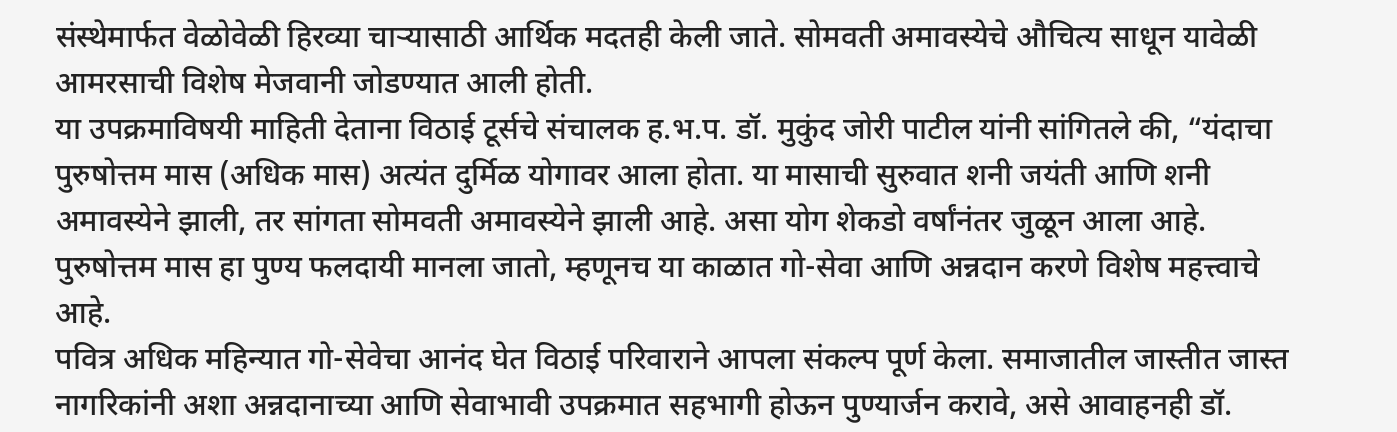संस्थेमार्फत वेळोवेळी हिरव्या चाऱ्यासाठी आर्थिक मदतही केली जाते. सोमवती अमावस्येचे औचित्य साधून यावेळी आमरसाची विशेष मेजवानी जोडण्यात आली होती.
या उपक्रमाविषयी माहिती देताना विठाई टूर्सचे संचालक ह.भ.प. डॉ. मुकुंद जोरी पाटील यांनी सांगितले की, “यंदाचा पुरुषोत्तम मास (अधिक मास) अत्यंत दुर्मिळ योगावर आला होता. या मासाची सुरुवात शनी जयंती आणि शनी अमावस्येने झाली, तर सांगता सोमवती अमावस्येने झाली आहे. असा योग शेकडो वर्षांनंतर जुळून आला आहे. पुरुषोत्तम मास हा पुण्य फलदायी मानला जातो, म्हणूनच या काळात गो-सेवा आणि अन्नदान करणे विशेष महत्त्वाचे आहे.
पवित्र अधिक महिन्यात गो-सेवेचा आनंद घेत विठाई परिवाराने आपला संकल्प पूर्ण केला. समाजातील जास्तीत जास्त नागरिकांनी अशा अन्नदानाच्या आणि सेवाभावी उपक्रमात सहभागी होऊन पुण्यार्जन करावे, असे आवाहनही डॉ.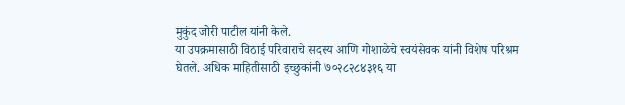मुकुंद जोरी पाटील यांनी केले.
या उपक्रमासाठी विठाई परिवाराचे सदस्य आणि गोशाळेचे स्वयंसेवक यांनी विशेष परिश्रम घेतले. अधिक माहितीसाठी इच्छुकांनी ७०२८२८४३१६ या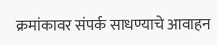क्रमांकावर संपर्क साधण्याचे आवाहन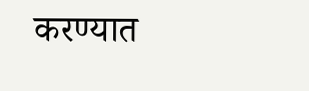करण्यात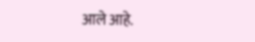आले आहे.